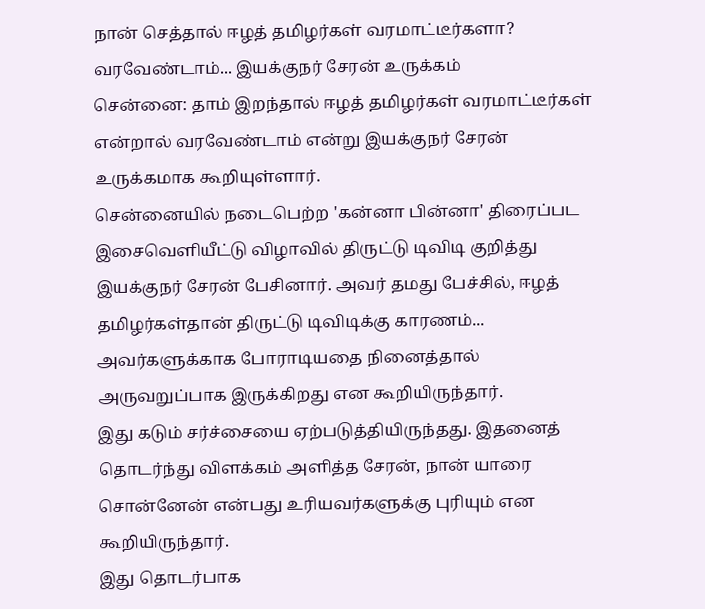நான் செத்தால் ஈழத் தமிழர்கள் வரமாட்டீர்களா? வரவேண்டாம்... இயக்குநர் சேரன் உருக்கம்
சென்னை: தாம் இறந்தால் ஈழத் தமிழர்கள் வரமாட்டீர்கள் என்றால் வரவேண்டாம் என்று இயக்குநர் சேரன் உருக்கமாக கூறியுள்ளார்.
சென்னையில் நடைபெற்ற 'கன்னா பின்னா' திரைப்பட இசைவெளியீட்டு விழாவில் திருட்டு டிவிடி குறித்து இயக்குநர் சேரன் பேசினார். அவர் தமது பேச்சில், ஈழத் தமிழர்கள்தான் திருட்டு டிவிடிக்கு காரணம்... அவர்களுக்காக போராடியதை நினைத்தால் அருவறுப்பாக இருக்கிறது என கூறியிருந்தார்.
இது கடும் சர்ச்சையை ஏற்படுத்தியிருந்தது. இதனைத் தொடர்ந்து விளக்கம் அளித்த சேரன், நான் யாரை சொன்னேன் என்பது உரியவர்களுக்கு புரியும் என கூறியிருந்தார்.
இது தொடர்பாக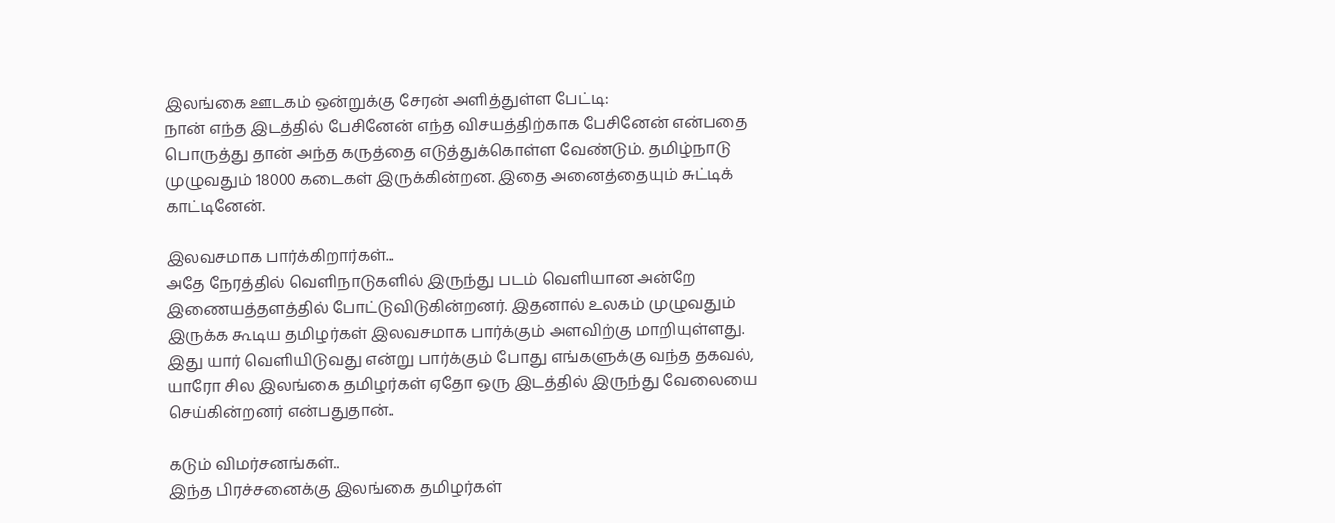இலங்கை ஊடகம் ஒன்றுக்கு சேரன் அளித்துள்ள பேட்டி:
நான் எந்த இடத்தில் பேசினேன் எந்த விசயத்திற்காக பேசினேன் என்பதை பொருத்து தான் அந்த கருத்தை எடுத்துக்கொள்ள வேண்டும். தமிழ்நாடு முழுவதும் 18000 கடைகள் இருக்கின்றன. இதை அனைத்தையும் சுட்டிக் காட்டினேன்.

இலவசமாக பார்க்கிறார்கள்...
அதே நேரத்தில் வெளிநாடுகளில் இருந்து படம் வெளியான அன்றே இணையத்தளத்தில் போட்டுவிடுகின்றனர். இதனால் உலகம் முழுவதும் இருக்க கூடிய தமிழர்கள் இலவசமாக பார்க்கும் அளவிற்கு மாறியுள்ளது.
இது யார் வெளியிடுவது என்று பார்க்கும் போது எங்களுக்கு வந்த தகவல், யாரோ சில இலங்கை தமிழர்கள் ஏதோ ஒரு இடத்தில் இருந்து வேலையை செய்கின்றனர் என்பதுதான்..

கடும் விமர்சனங்கள்..
இந்த பிரச்சனைக்கு இலங்கை தமிழர்கள்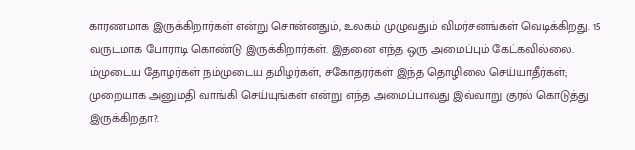காரணமாக இருக்கிறார்கள் என்று சொன்னதும், உலகம் முழுவதும் விமர்சனங்கள் வெடிக்கிறது. 15 வருடமாக போராடி கொண்டு இருக்கிறார்கள். இதனை எந்த ஒரு அமைப்பும் கேட்கவில்லை. ம்முடைய தோழர்கள் நம்முடைய தமிழர்கள், சகோதரர்கள் இந்த தொழிலை செய்யாதீர்கள்; முறையாக அனுமதி வாங்கி செய்யுங்கள் என்று எந்த அமைப்பாவது இவ்வாறு குரல் கொடுத்து இருக்கிறதா?.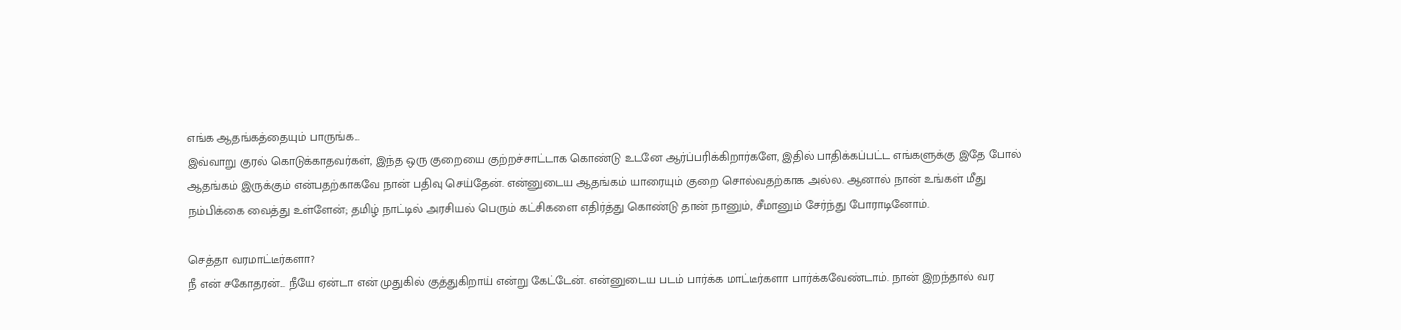எங்க ஆதங்கத்தையும் பாருங்க...
இவ்வாறு குரல் கொடுக்காதவர்கள், இந்த ஒரு குறையை குற்றச்சாட்டாக கொண்டு உடனே ஆர்ப்பரிக்கிறார்களே, இதில் பாதிக்கப்பட்ட எங்களுக்கு இதே போல் ஆதங்கம் இருக்கும் என்பதற்காகவே நான் பதிவு செய்தேன். என்னுடைய ஆதங்கம் யாரையும் குறை சொல்வதற்காக அல்ல. ஆனால் நான் உங்கள் மீது நம்பிக்கை வைத்து உள்ளேன்; தமிழ் நாட்டில் அரசியல் பெரும் கட்சிகளை எதிர்த்து கொண்டு தான் நானும், சீமானும் சேர்ந்து போராடினோம்.

செத்தா வரமாட்டீர்களா?
நீ என் சகோதரன்... நீயே ஏன்டா என் முதுகில் குத்துகிறாய் என்று கேட்டேன். என்னுடைய படம் பார்க்க மாட்டீர்களா பார்க்கவேண்டாம். நான் இறந்தால் வர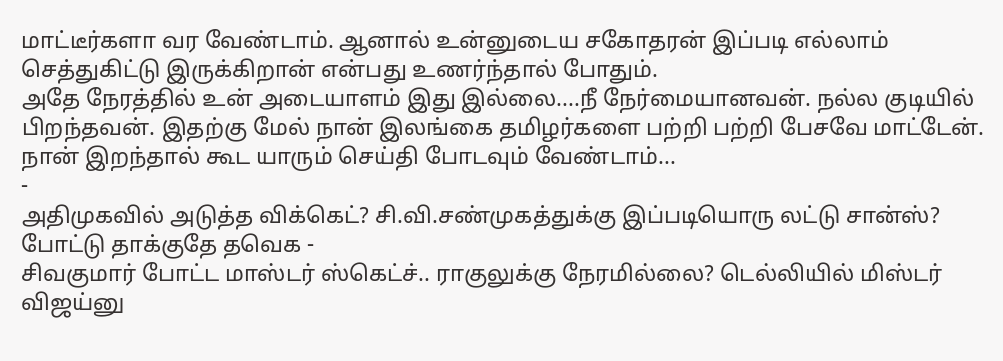மாட்டீர்களா வர வேண்டாம். ஆனால் உன்னுடைய சகோதரன் இப்படி எல்லாம் செத்துகிட்டு இருக்கிறான் என்பது உணர்ந்தால் போதும்.
அதே நேரத்தில் உன் அடையாளம் இது இல்லை....நீ நேர்மையானவன். நல்ல குடியில் பிறந்தவன். இதற்கு மேல் நான் இலங்கை தமிழர்களை பற்றி பற்றி பேசவே மாட்டேன். நான் இறந்தால் கூட யாரும் செய்தி போடவும் வேண்டாம்...
-
அதிமுகவில் அடுத்த விக்கெட்? சி.வி.சண்முகத்துக்கு இப்படியொரு லட்டு சான்ஸ்? போட்டு தாக்குதே தவெக -
சிவகுமார் போட்ட மாஸ்டர் ஸ்கெட்ச்.. ராகுலுக்கு நேரமில்லை? டெல்லியில் மிஸ்டர் விஜய்னு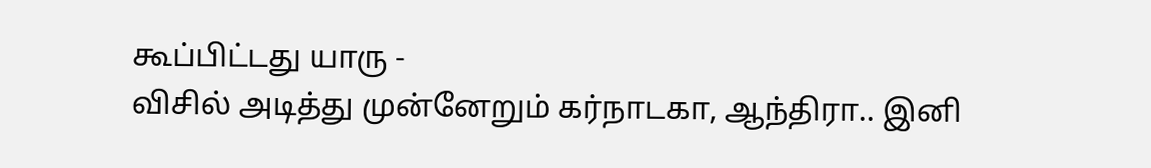கூப்பிட்டது யாரு -
விசில் அடித்து முன்னேறும் கர்நாடகா, ஆந்திரா.. இனி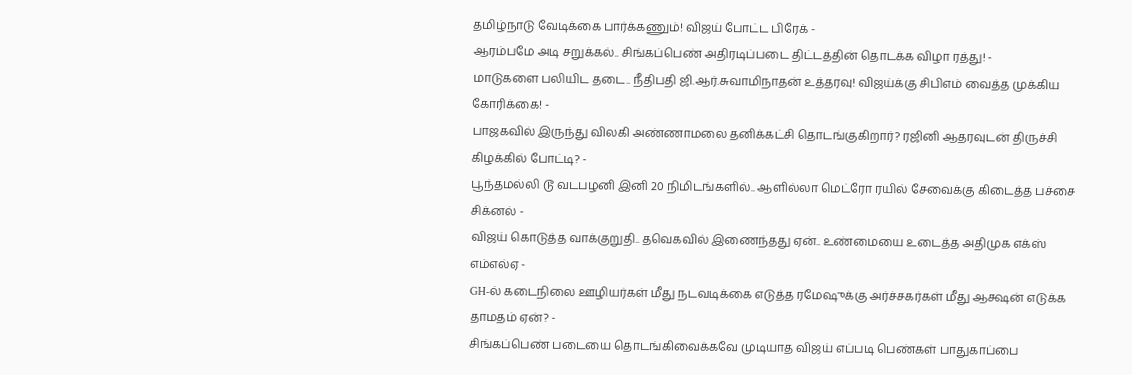தமிழ்நாடு வேடிக்கை பார்க்கணும்! விஜய் போட்ட பிரேக் -
ஆரம்பமே அடி சறுக்கல்.. சிங்கப்பெண் அதிரடிப்படை திட்டத்தின் தொடக்க விழா ரத்து! -
மாடுகளை பலியிட தடை.. நீதிபதி ஜி.ஆர்.சுவாமிநாதன் உத்தரவு! விஜய்க்கு சிபிஎம் வைத்த முக்கிய கோரிக்கை! -
பாஜகவில் இருந்து விலகி அண்ணாமலை தனிக்கட்சி தொடங்குகிறார்? ரஜினி ஆதரவுடன் திருச்சி கிழக்கில் போட்டி? -
பூந்தமல்லி டூ வடபழனி இனி 20 நிமிடங்களில்.. ஆளில்லா மெட்ரோ ரயில் சேவைக்கு கிடைத்த பச்சை சிக்னல் -
விஜய் கொடுத்த வாக்குறுதி.. தவெகவில் இணைந்தது ஏன்.. உண்மையை உடைத்த அதிமுக எக்ஸ் எம்எல்ஏ -
GH-ல் கடைநிலை ஊழியர்கள் மீது நடவடிக்கை எடுத்த ரமேஷுக்கு அர்ச்சகர்கள் மீது ஆக்ஷன் எடுக்க தாமதம் ஏன்? -
சிங்கப்பெண் படையை தொடங்கிவைக்கவே முடியாத விஜய் எப்படி பெண்கள் பாதுகாப்பை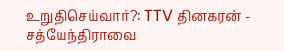உறுதிசெய்வார்?: TTV தினகரன் -
சத்யேந்திராவை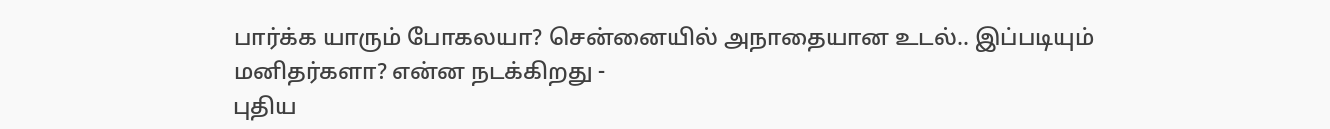பார்க்க யாரும் போகலயா? சென்னையில் அநாதையான உடல்.. இப்படியும் மனிதர்களா? என்ன நடக்கிறது -
புதிய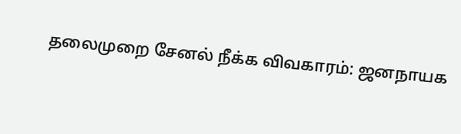தலைமுறை சேனல் நீக்க விவகாரம்: ஜனநாயக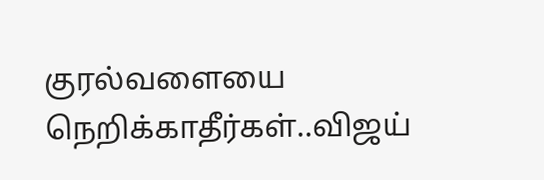குரல்வளையை நெறிக்காதீர்கள்..விஜய்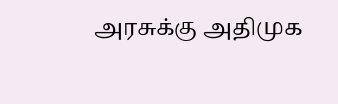அரசுக்கு அதிமுக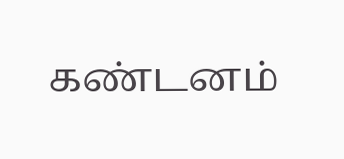கண்டனம்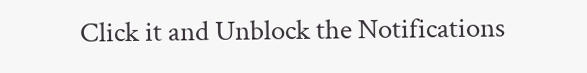Click it and Unblock the Notifications